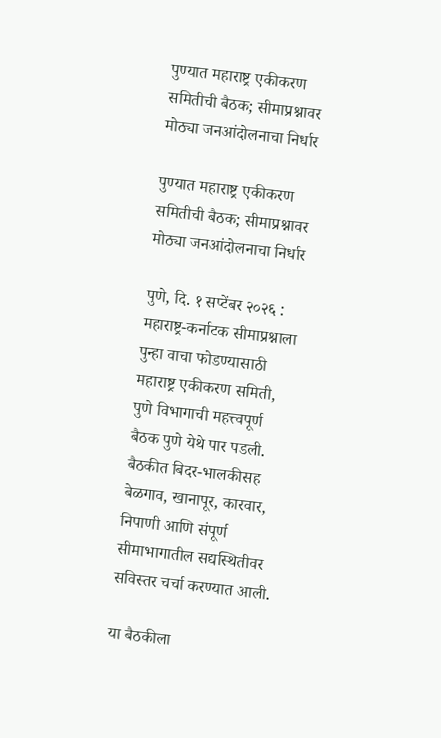पुण्यात महाराष्ट्र एकीकरण समितीची बैठक; सीमाप्रश्नावर मोठ्या जनआंदोलनाचा निर्धार

पुण्यात महाराष्ट्र एकीकरण समितीची बैठक; सीमाप्रश्नावर मोठ्या जनआंदोलनाचा निर्धार

पुणे, दि. १ सप्टेंबर २०२६ : महाराष्ट्र-कर्नाटक सीमाप्रश्नाला पुन्हा वाचा फोडण्यासाठी महाराष्ट्र एकीकरण समिती, पुणे विभागाची महत्त्वपूर्ण बैठक पुणे येथे पार पडली. बैठकीत बिदर-भालकीसह बेळगाव, खानापूर, कारवार, निपाणी आणि संपूर्ण सीमाभागातील सद्यस्थितीवर सविस्तर चर्चा करण्यात आली.

या बैठकीला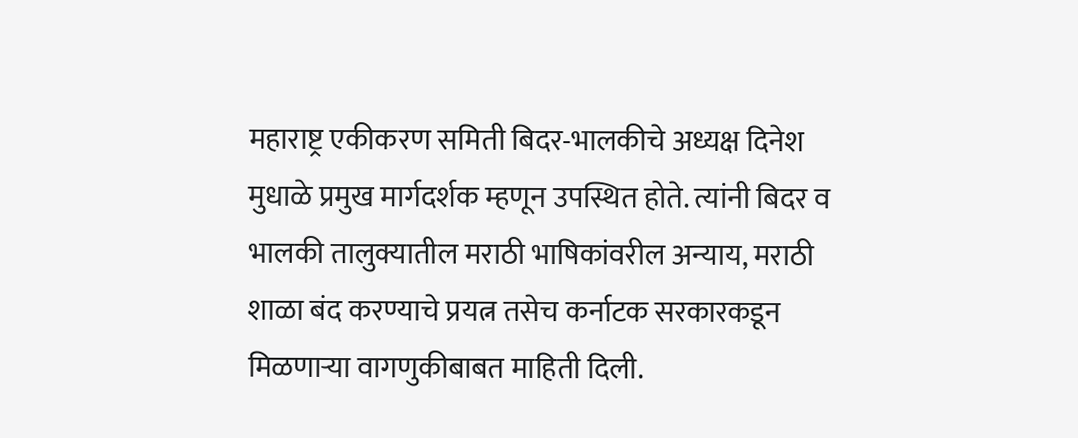महाराष्ट्र एकीकरण समिती बिदर-भालकीचे अध्यक्ष दिनेश मुधाळे प्रमुख मार्गदर्शक म्हणून उपस्थित होते. त्यांनी बिदर व भालकी तालुक्यातील मराठी भाषिकांवरील अन्याय, मराठी शाळा बंद करण्याचे प्रयत्न तसेच कर्नाटक सरकारकडून मिळणाऱ्या वागणुकीबाबत माहिती दिली.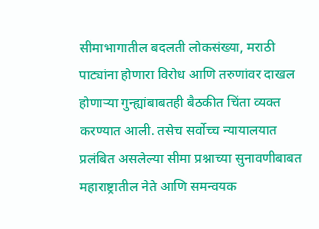सीमाभागातील बदलती लोकसंख्या, मराठी पाट्यांना होणारा विरोध आणि तरुणांवर दाखल होणाऱ्या गुन्ह्यांबाबतही बैठकीत चिंता व्यक्त करण्यात आली. तसेच सर्वोच्च न्यायालयात प्रलंबित असलेल्या सीमा प्रश्नाच्या सुनावणीबाबत महाराष्ट्रातील नेते आणि समन्वयक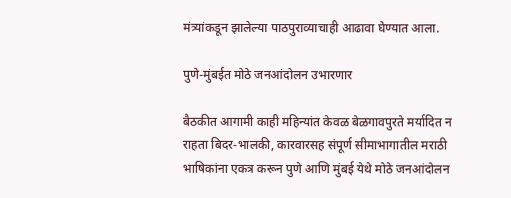मंत्र्यांकडून झालेल्या पाठपुराव्याचाही आढावा घेण्यात आला.

पुणे-मुंबईत मोठे जनआंदोलन उभारणार

बैठकीत आगामी काही महिन्यांत केवळ बेळगावपुरते मर्यादित न राहता बिदर-भालकी, कारवारसह संपूर्ण सीमाभागातील मराठी भाषिकांना एकत्र करून पुणे आणि मुंबई येथे मोठे जनआंदोलन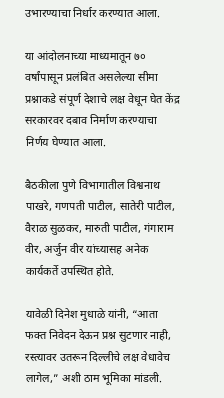उभारण्याचा निर्धार करण्यात आला.

या आंदोलनाच्या माध्यमातून ७० वर्षांपासून प्रलंबित असलेल्या सीमा प्रश्नाकडे संपूर्ण देशाचे लक्ष वेधून घेत केंद्र सरकारवर दबाव निर्माण करण्याचा निर्णय घेण्यात आला.

बैठकीला पुणे विभागातील विश्वनाथ पाखरे, गणपती पाटील, सातेरी पाटील, वैराळ सुळकर, मारुती पाटील, गंगाराम वीर, अर्जुन वीर यांच्यासह अनेक कार्यकर्ते उपस्थित होते.

यावेळी दिनेश मुधाळे यांनी, “आता फक्त निवेदन देऊन प्रश्न सुटणार नाही, रस्त्यावर उतरून दिल्लीचे लक्ष वेधावेच लागेल,” अशी ठाम भूमिका मांडली.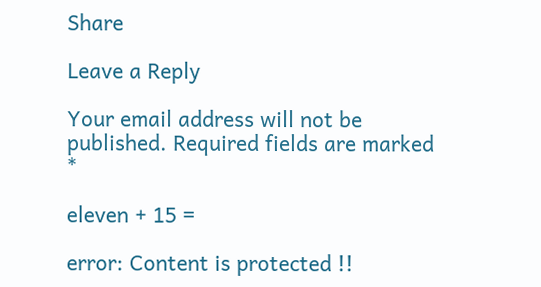Share

Leave a Reply

Your email address will not be published. Required fields are marked *

eleven + 15 =

error: Content is protected !!